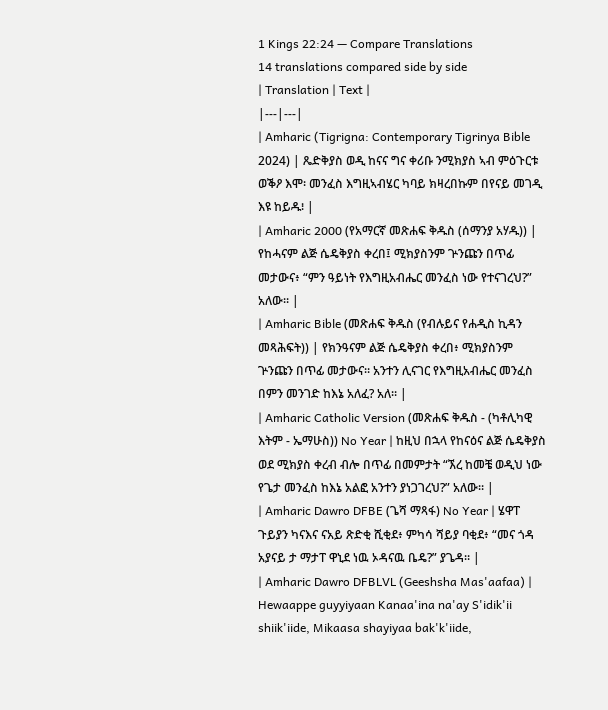1 Kings 22:24 — Compare Translations
14 translations compared side by side
| Translation | Text |
|---|---|
| Amharic (Tigrigna: Contemporary Tigrinya Bible 2024) | ጼድቅያስ ወዲ ከናና ግና ቀሪቡ ንሚክያስ ኣብ ምዕጉርቱ ወቕዖ እሞ፡ መንፈስ እግዚኣብሄር ካባይ ክዛረበኩም በየናይ መገዲ እዩ ከይዱ፧ |
| Amharic 2000 (የአማርኛ መጽሐፍ ቅዱስ (ሰማንያ አሃዱ)) | የከሓናም ልጅ ሴዴቅያስ ቀረበ፤ ሚክያስንም ጕንጩን በጥፊ መታውና፥ “ምን ዓይነት የእግዚአብሔር መንፈስ ነው የተናገረህ?” አለው። |
| Amharic Bible (መጽሐፍ ቅዱስ (የብሉይና የሐዲስ ኪዳን መጻሕፍት)) | የክንዓናም ልጅ ሴዴቅያስ ቀረበ፥ ሚክያስንም ጕንጩን በጥፊ መታውና። አንተን ሊናገር የእግዚአብሔር መንፈስ በምን መንገድ ከእኔ አለፈ? አለ። |
| Amharic Catholic Version (መጽሐፍ ቅዱስ - (ካቶሊካዊ እትም - ኤማሁስ)) No Year | ከዚህ በኋላ የከናዕና ልጅ ሴዴቅያስ ወደ ሚክያስ ቀረብ ብሎ በጥፊ በመምታት “ኧረ ከመቼ ወዲህ ነው የጌታ መንፈስ ከእኔ አልፎ አንተን ያነጋገረህ?” አለው። |
| Amharic Dawro DFBE (ጌሻ ማጻፋ) No Year | ሄዋፐ ጉይያን ካናእና ናአይ ጽድቂ ሺቂደ፥ ምካሳ ሻይያ ባቂደ፥ “መና ጎዳ አያናይ ታ ማታፐ ዋኒደ ነዉ ኦዳናዉ ቤዴ?” ያጌዳ። |
| Amharic Dawro DFBLVL (Geeshsha Mas'aafaa) | Hewaappe guyyiyaan Kanaa'ina na'ay S'idik'ii shiik'iide, Mikaasa shayiyaa bak'k'iide,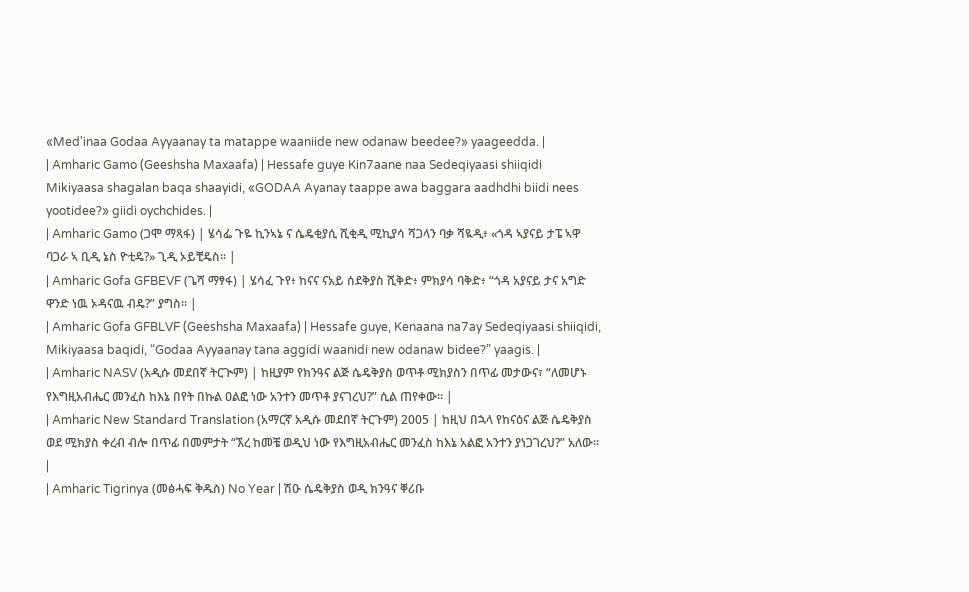«Med'inaa Godaa Ayyaanay ta matappe waaniide new odanaw beedee?» yaageedda. |
| Amharic Gamo (Geeshsha Maxaafa) | Hessafe guye Kin7aane naa Sedeqiyaasi shiiqidi Mikiyaasa shagalan baqa shaayidi, «GODAA Ayanay taappe awa baggara aadhdhi biidi nees yootidee?» giidi oychchides. |
| Amharic Gamo (ጋሞ ማጻፋ) | ሄሳፌ ጉዬ ኪንኣኔ ና ሴዴቂያሲ ሺቂዲ ሚኪያሳ ሻጋላን ባቃ ሻዪዲ፥ «ጎዳ ኣያናይ ታፔ ኣዋ ባጋራ ኣ ቢዲ ኔስ ዮቲዴ?» ጊዲ ኦይቺዴስ። |
| Amharic Gofa GFBEVF (ጌሻ ማፃፋ) | ሄሳፈ ጉየ፥ ከናና ናአይ ሰደቅያስ ሺቅድ፥ ምክያሳ ባቅድ፥ “ጎዳ አያናይ ታና አግድ ዋንድ ነዉ ኦዳናዉ ብዴ?” ያግስ። |
| Amharic Gofa GFBLVF (Geeshsha Maxaafa) | Hessafe guye, Kenaana na7ay Sedeqiyaasi shiiqidi, Mikiyaasa baqidi, “Godaa Ayyaanay tana aggidi waanidi new odanaw bidee?” yaagis. |
| Amharic NASV (አዲሱ መደበኛ ትርጒም) | ከዚያም የክንዓና ልጅ ሴዴቅያስ ወጥቶ ሚክያስን በጥፊ መታውና፣ “ለመሆኑ የእግዚአብሔር መንፈስ ከእኔ በየት በኩል ዐልፎ ነው አንተን መጥቶ ያናገረህ?” ሲል ጠየቀው። |
| Amharic New Standard Translation (አማርኛ አዲሱ መደበኛ ትርጉም) 2005 | ከዚህ በኋላ የከናዕና ልጅ ሴዴቅያስ ወደ ሚክያስ ቀረብ ብሎ በጥፊ በመምታት “ኧረ ከመቼ ወዲህ ነው የእግዚአብሔር መንፈስ ከእኔ አልፎ አንተን ያነጋገረህ?” አለው። |
| Amharic Tigrinya (መፅሓፍ ቅዱስ) No Year | ሽዑ ሴዴቅያስ ወዲ ክንዓና ቐሪቡ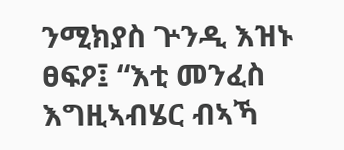ንሚክያስ ጕንዲ እዝኑ ፀፍዖ፤ “እቲ መንፈስ እግዚኣብሄር ብኣኻ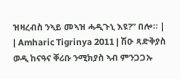ዝዛረብስ ንኣይ መኣዝ ሓዲጉኒ እዩ?” በሎ። |
| Amharic Tigrinya 2011 | ሽዑ ጻድቅያስ ወዲ ከናዓና ቐሪቡ ንሚክያስ ኣብ ምንጋጋኡ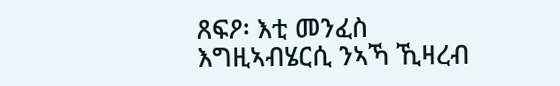ጸፍዖ፡ እቲ መንፈስ እግዚኣብሄርሲ ንኣኻ ኺዛረብ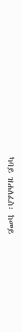ካባይ ዝሐለፈስ፡ ከመይ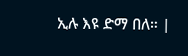ኢሉ እዩ ድማ በለ። |